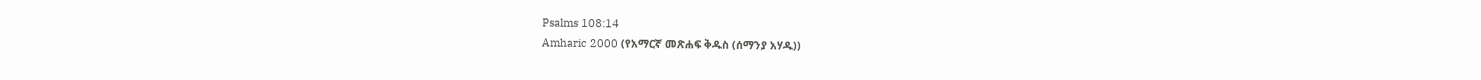Psalms 108:14
Amharic 2000 (የአማርኛ መጽሐፍ ቅዱስ (ሰማንያ አሃዱ))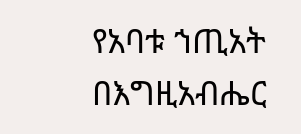የአባቱ ኀጢአት በእግዚአብሔር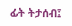ፊት ትታሰብ፤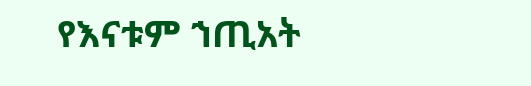የእናቱም ኀጢአት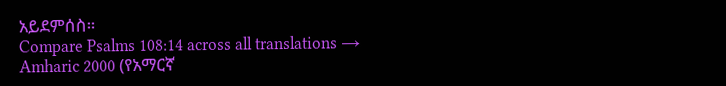አይደምሰስ።
Compare Psalms 108:14 across all translations →
Amharic 2000 (የአማርኛ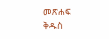መጽሐፍ ቅዱስ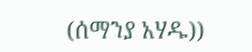(ሰማንያ አሃዱ))